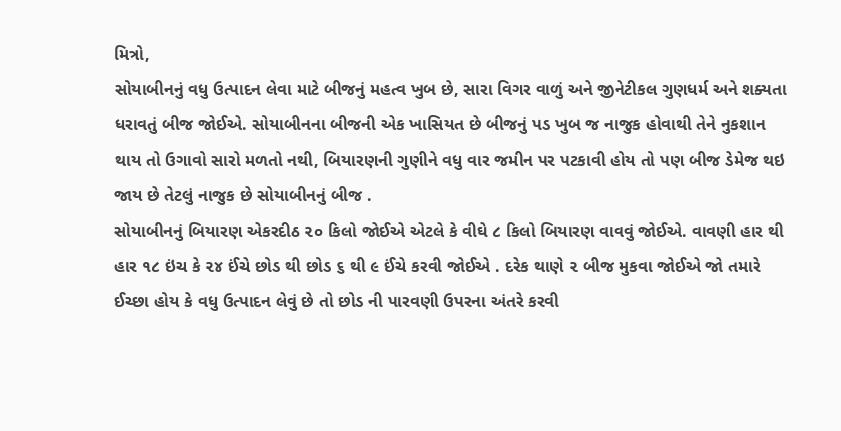મિત્રો,
સોયાબીનનું વધુ ઉત્પાદન લેવા માટે બીજનું મહત્વ ખુબ છે, સારા વિગર વાળું અને જીનેટીકલ ગુણધર્મ અને શક્યતા ધરાવતું બીજ જોઈએ. સોયાબીનના બીજની એક ખાસિયત છે બીજનું પડ ખુબ જ નાજુક હોવાથી તેને નુકશાન થાય તો ઉગાવો સારો મળતો નથી, બિયારણની ગુણીને વધુ વાર જમીન પર પટકાવી હોય તો પણ બીજ ડેમેજ થઇ જાય છે તેટલું નાજુક છે સોયાબીનનું બીજ .
સોયાબીનનું બિયારણ એકરદીઠ ૨૦ કિલો જોઈએ એટલે કે વીઘે ૮ કિલો બિયારણ વાવવું જોઈએ. વાવણી હાર થી હાર ૧૮ ઇંચ કે ૨૪ ઈંચે છોડ થી છોડ ૬ થી ૯ ઈંચે કરવી જોઈએ . દરેક થાણે ૨ બીજ મુકવા જોઈએ જો તમારે ઈચ્છા હોય કે વધુ ઉત્પાદન લેવું છે તો છોડ ની પારવણી ઉપરના અંતરે કરવી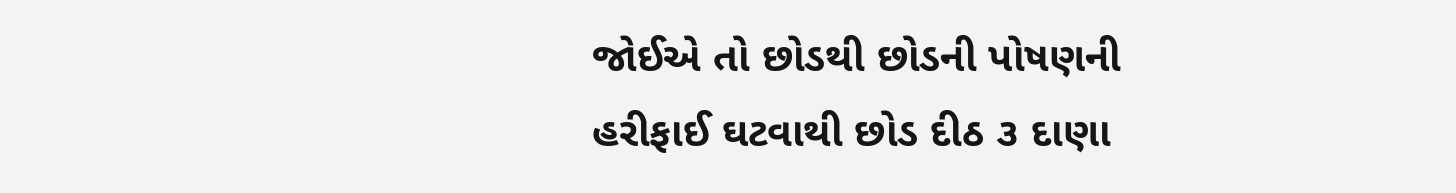જોઈએ તો છોડથી છોડની પોષણની હરીફાઈ ઘટવાથી છોડ દીઠ ૩ દાણા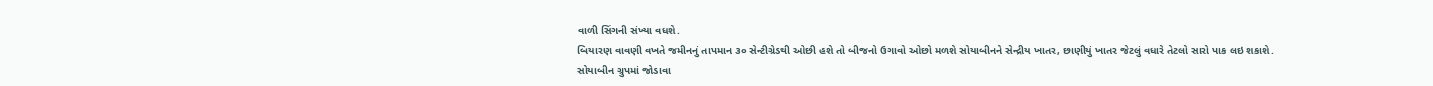વાળી સિંગની સંખ્યા વધશે.
બિયારણ વાવણી વખતે જમીનનું તાપમાન ૩૦ સેન્ટીગ્રેડથી ઓછી હશે તો બીજનો ઉગાવો ઓછો મળશે સોયાબીનને સેન્દ્રીય ખાતર, છાણીયું ખાતર જેટલું વધારે તેટલો સારો પાક લઇ શકાશે.
સોયાબીન ગ્રુપમાં જોડાવા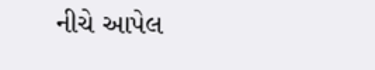નીચે આપેલ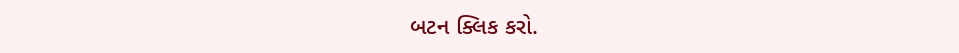બટન ક્લિક કરો.